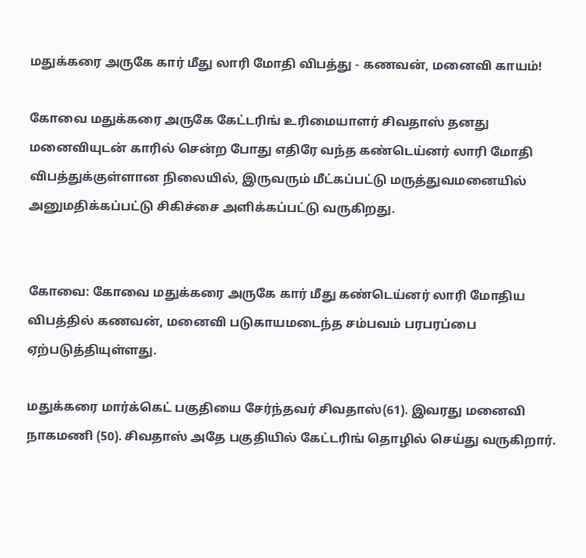மதுக்கரை அருகே கார் மீது லாரி மோதி விபத்து - கணவன், மனைவி காயம்!

கோவை மதுக்கரை அருகே கேட்டரிங் உரிமையாளர் சிவதாஸ் தனது மனைவியுடன் காரில் சென்ற போது எதிரே வந்த கண்டெய்னர் லாரி மோதி விபத்துக்குள்ளான நிலையில், இருவரும் மீட்கப்பட்டு மருத்துவமனையில் அனுமதிக்கப்பட்டு சிகிச்சை அளிக்கப்பட்டு வருகிறது.


கோவை: கோவை மதுக்கரை அருகே கார் மீது கண்டெய்னர் லாரி மோதிய விபத்தில் கணவன், மனைவி படுகாயமடைந்த சம்பவம் பரபரப்பை ஏற்படுத்தியுள்ளது.

மதுக்கரை மார்க்கெட் பகுதியை சேர்ந்தவர் சிவதாஸ்(61). இவரது மனைவி நாகமணி (50). சிவதாஸ் அதே பகுதியில் கேட்டரிங் தொழில் செய்து வருகிறார்.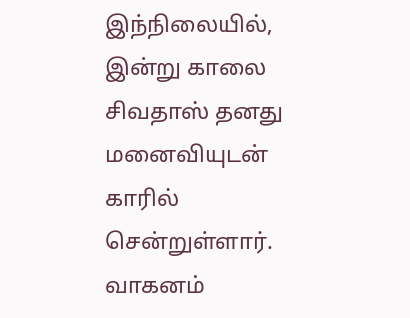இந்நிலையில், இன்று காலை சிவதாஸ் தனது மனைவியுடன் காரில் சென்றுள்ளார். வாகனம்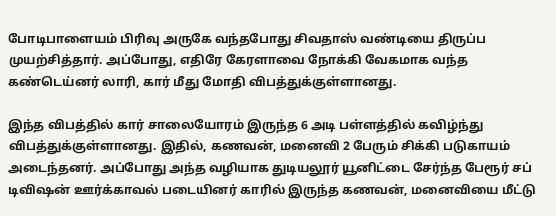போடிபாளையம் பிரிவு அருகே வந்தபோது சிவதாஸ் வண்டியை திருப்ப முயற்சித்தார். அப்போது, எதிரே கேரளாவை நோக்கி வேகமாக வந்த கண்டெய்னர் லாரி, கார் மீது மோதி விபத்துக்குள்ளானது.

இந்த விபத்தில் கார் சாலையோரம் இருந்த 6 அடி பள்ளத்தில் கவிழ்ந்து விபத்துக்குள்ளானது. இதில், கணவன், மனைவி 2 பேரும் சிக்கி படுகாயம் அடைந்தனர். அப்போது அந்த வழியாக துடியலூர் யூனிட்டை சேர்ந்த பேரூர் சப் டிவிஷன் ஊர்க்காவல் படையினர் காரில் இருந்த கணவன், மனைவியை மீட்டு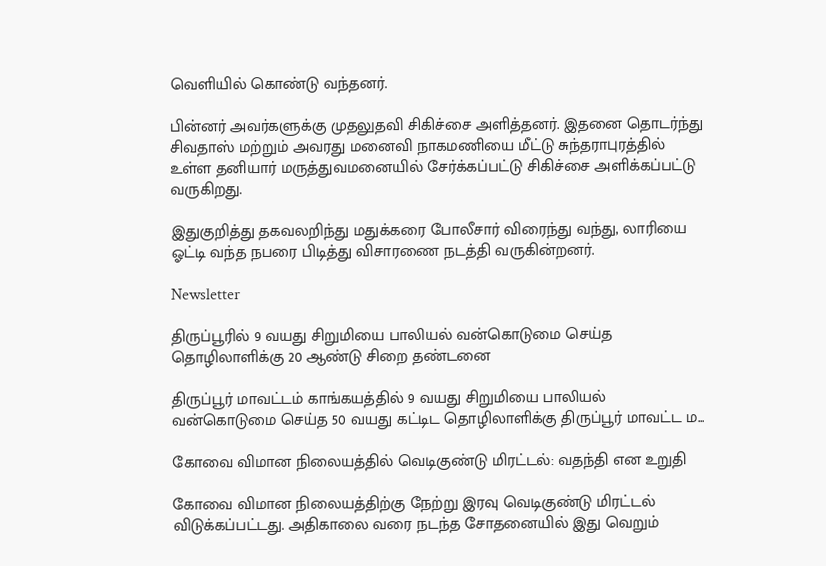வெளியில் கொண்டு வந்தனர்.

பின்னர் அவர்களுக்கு முதலுதவி சிகிச்சை அளித்தனர். இதனை தொடர்ந்து சிவதாஸ் மற்றும் அவரது மனைவி நாகமணியை மீட்டு சுந்தராபுரத்தில் உள்ள தனியார் மருத்துவமனையில் சேர்க்கப்பட்டு சிகிச்சை அளிக்கப்பட்டு வருகிறது.

இதுகுறித்து தகவலறிந்து மதுக்கரை போலீசார் விரைந்து வந்து, லாரியை ஓட்டி வந்த நபரை பிடித்து விசாரணை நடத்தி வருகின்றனர்.

Newsletter

திருப்பூரில் 9 வயது சிறுமியை பாலியல் வன்கொடுமை செய்த தொழிலாளிக்கு 20 ஆண்டு சிறை தண்டனை

திருப்பூர் மாவட்டம் காங்கயத்தில் 9 வயது சிறுமியை பாலியல் வன்கொடுமை செய்த 50 வயது கட்டிட தொழிலாளிக்கு திருப்பூர் மாவட்ட ம...

கோவை விமான நிலையத்தில் வெடிகுண்டு மிரட்டல்: வதந்தி என உறுதி

கோவை விமான நிலையத்திற்கு நேற்று இரவு வெடிகுண்டு மிரட்டல் விடுக்கப்பட்டது. அதிகாலை வரை நடந்த சோதனையில் இது வெறும்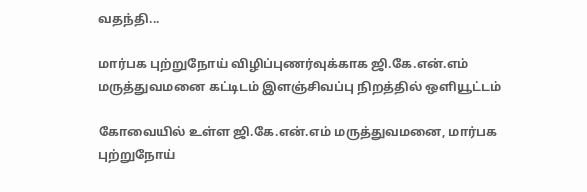வதந்தி...

மார்பக புற்றுநோய் விழிப்புணர்வுக்காக ஜி.கே.என்.எம் மருத்துவமனை கட்டிடம் இளஞ்சிவப்பு நிறத்தில் ஒளியூட்டம்

கோவையில் உள்ள ஜி.கே.என்.எம் மருத்துவமனை, மார்பக புற்றுநோய்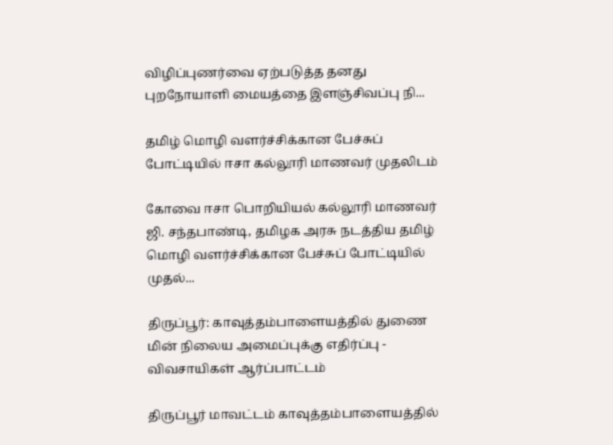விழிப்புணர்வை ஏற்படுத்த தனது புறநோயாளி மையத்தை இளஞ்சிவப்பு நி...

தமிழ் மொழி வளர்ச்சிக்கான பேச்சுப் போட்டியில் ஈசா கல்லூரி மாணவர் முதலிடம்

கோவை ஈசா பொறியியல் கல்லூரி மாணவர் ஜி. சந்தபாண்டி, தமிழக அரசு நடத்திய தமிழ் மொழி வளர்ச்சிக்கான பேச்சுப் போட்டியில் முதல்...

திருப்பூர்: காவுத்தம்பாளையத்தில் துணை மின் நிலைய அமைப்புக்கு எதிர்ப்பு - விவசாயிகள் ஆர்ப்பாட்டம்

திருப்பூர் மாவட்டம் காவுத்தம்பாளையத்தில்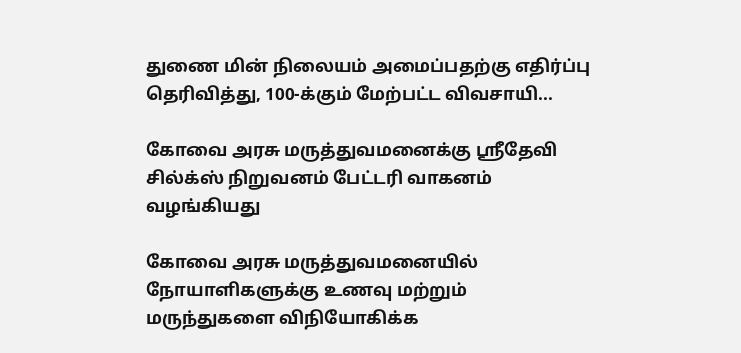துணை மின் நிலையம் அமைப்பதற்கு எதிர்ப்பு தெரிவித்து, 100-க்கும் மேற்பட்ட விவசாயி...

கோவை அரசு மருத்துவமனைக்கு ஸ்ரீதேவி சில்க்ஸ் நிறுவனம் பேட்டரி வாகனம் வழங்கியது

கோவை அரசு மருத்துவமனையில் நோயாளிகளுக்கு உணவு மற்றும் மருந்துகளை விநியோகிக்க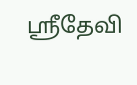ஸ்ரீதேவி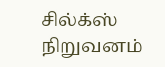சில்க்ஸ் நிறுவனம்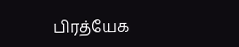பிரத்யேக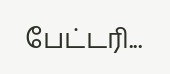பேட்டரி...